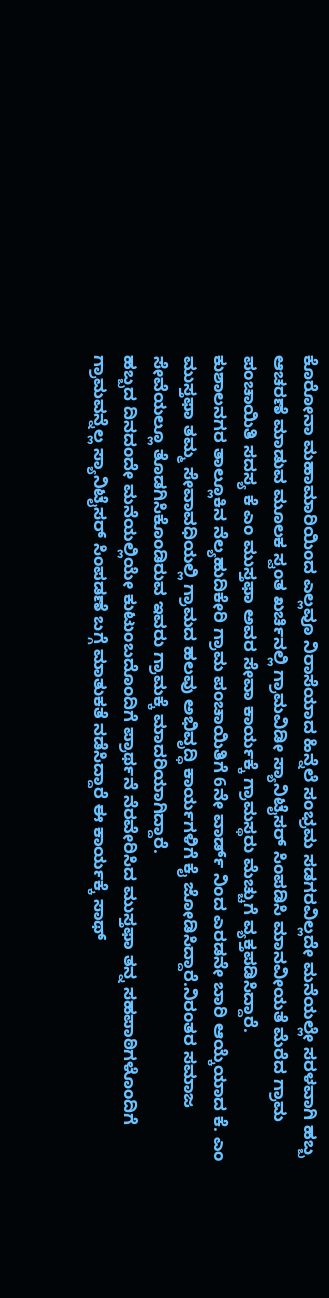ಕೊರೋನಾ ಮಹಾಮಾರಿಯಿಂದ ಎಲ್ಲವೂ ನಿರಾಸೆಯಾದ ಹಿನ್ನೆಲೆ ಸಂಭ್ರಮ ಸಡಗರವಿಲ್ಲದೇ ಮನೆಯಲ್ಲೇ ಸರಳವಾಗಿ ಹಬ್ಬ ಆಚರಣೆ ಮಾಡುವ ಮೂಲಕ ಸ್ವಂತ ಖರ್ಚಿನಲ್ಲಿ ಗ್ರಾಮವಿಡೀ ಸ್ಯಾನಿಟೈಸರ್ ಸಿಂಪಡಿಸಿ ಮಾನವೀಯತೆ ಮೆರೆದ ಗ್ರಾಮ ಪಂಚಾಯಿತಿ ಸದಸ್ಯ ಕೆ ಎಂ ಮುಸ್ತಫಾ ಅವರ ಸೇವಾ ಕಾರ್ಯಕ್ಕೆ ಗ್ರಾಮಸ್ಥರು ಮೆಚ್ಚುಗೆ ವ್ಯಕ್ತಪಡಿಸಿದ್ದಾರೆ.
ಕುಶಾಲನಗರ ತಾಲ್ಲೂಕಿನ ನೆಲ್ಯಹುದಿಕೇರಿ ಗ್ರಾಮ ಪಂಚಾಯಿತಿಗೆ 6ನೇ ವಾರ್ಡ್ ನಿಂದ ಎರಡನೇ ಬಾರಿ ಆಯ್ಕೆಯಾದ ಕೆ. ಎಂ ಮುಸ್ತಫಾ ತಮ್ಮ ಸೇವಾವಧಿಯಲ್ಲಿ ಗ್ರಾಮದ ಹಲವು ಅಭಿವೃದ್ಧಿ ಕಾರ್ಯಗಳಿಗೆ ಕೈ ಜೋಡಿಸಿದ್ದಾರೆ.ನಿರಂತರ ಸಮಾಜ ಸೇವೆಯಲ್ಲೂ ತೊಡಗಿಸಿಕೊಂಡಿರುವ ಇವರು ಗ್ರಾಮಕ್ಕೆ ಮಾದರಿಯಾಗಿದ್ದಾರೆ.
ಹಬ್ಬದ ದಿನದಂದೇ ಮನೆಯಲ್ಲಿಯೇ ಕುಟುಂಬದೊಂದಿಗೆ ಪ್ರಾರ್ಥನೆ ನೆರವೇರಿಸಿದ ಮುಸ್ತಫಾ ತನ್ನ ಸಹಪಾಠಿಗಳೊಂದಿಗೆ ಗ್ರಾಮವನ್ನೆಲ್ಲ ಸ್ಯಾನಿಟೈಸರ್ ಸಿಂಪಡಣೆ ಬಗ್ಗೆ ಮಾತುಕತೆ ನಡೆಸಿದ್ದಾರೆ ಈ ಕಾರ್ಯಕ್ಕೆ ಸಾಥ್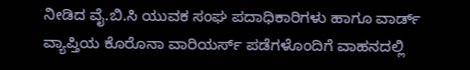ನೀಡಿದ ವೈ.ಬಿ.ಸಿ ಯುವಕ ಸಂಘ ಪದಾಧಿಕಾರಿಗಳು ಹಾಗೂ ವಾರ್ಡ್ ವ್ಯಾಪ್ತಿಯ ಕೊರೊನಾ ವಾರಿಯರ್ಸ್ ಪಡೆಗಳೊಂದಿಗೆ ವಾಹನದಲ್ಲಿ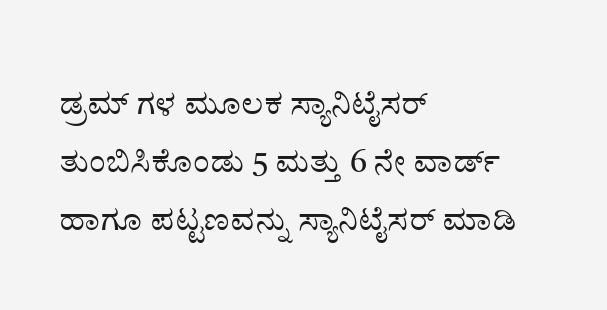ಡ್ರಮ್ ಗಳ ಮೂಲಕ ಸ್ಯಾನಿಟೈಸರ್ ತುಂಬಿಸಿಕೊಂಡು 5 ಮತ್ತು 6 ನೇ ವಾರ್ಡ್ ಹಾಗೂ ಪಟ್ಟಣವನ್ನು ಸ್ಯಾನಿಟೈಸರ್ ಮಾಡಿ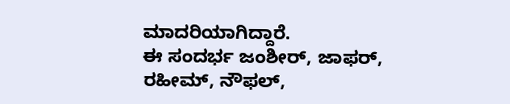ಮಾದರಿಯಾಗಿದ್ದಾರೆ.
ಈ ಸಂದರ್ಭ ಜಂಶೀರ್, ಜಾಫರ್, ರಹೀಮ್, ನೌಫಲ್,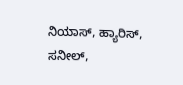ನಿಯಾಸ್, ಹ್ಯಾರಿಸ್, ಸನೀಲ್,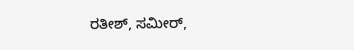ರತೀಶ್, ಸಮೀರ್,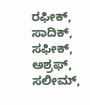ರಫೀಕ್, ಸಾದಿಕ್, ಸಫೀಕ್, ಅಶ್ರಫ್, ಸಲೀಮ್,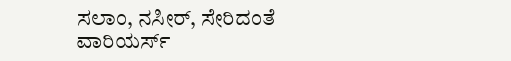ಸಲಾಂ, ನಸೀರ್, ಸೇರಿದಂತೆ ವಾರಿಯರ್ಸ್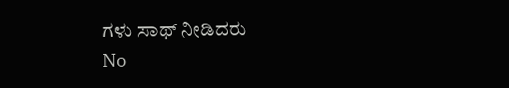ಗಳು ಸಾಥ್ ನೀಡಿದರು
No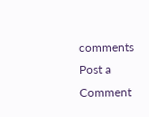comments
Post a Comment